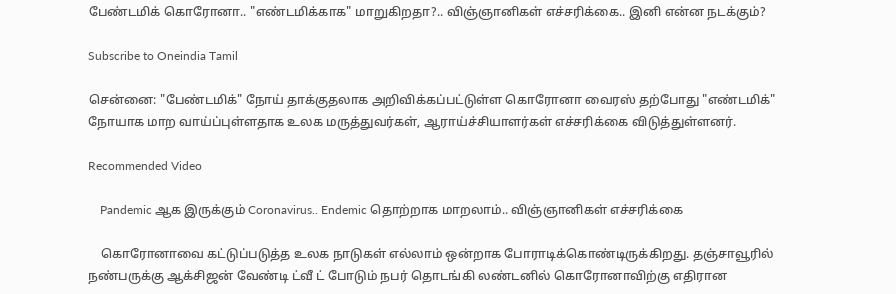பேண்டமிக் கொரோனா.. "எண்டமிக்காக" மாறுகிறதா?.. விஞ்ஞானிகள் எச்சரிக்கை.. இனி என்ன நடக்கும்?

Subscribe to Oneindia Tamil

சென்னை: "பேண்டமிக்" நோய் தாக்குதலாக அறிவிக்கப்பட்டுள்ள கொரோனா வைரஸ் தற்போது "எண்டமிக்" நோயாக மாற வாய்ப்புள்ளதாக உலக மருத்துவர்கள், ஆராய்ச்சியாளர்கள் எச்சரிக்கை விடுத்துள்ளனர்.

Recommended Video

    Pandemic ஆக இருக்கும் Coronavirus.. Endemic தொற்றாக மாறலாம்.. விஞ்ஞானிகள் எச்சரிக்கை

    கொரோனாவை கட்டுப்படுத்த உலக நாடுகள் எல்லாம் ஒன்றாக போராடிக்கொண்டிருக்கிறது. தஞ்சாவூரில் நண்பருக்கு ஆக்சிஜன் வேண்டி ட்வீ ட் போடும் நபர் தொடங்கி லண்டனில் கொரோனாவிற்கு எதிரான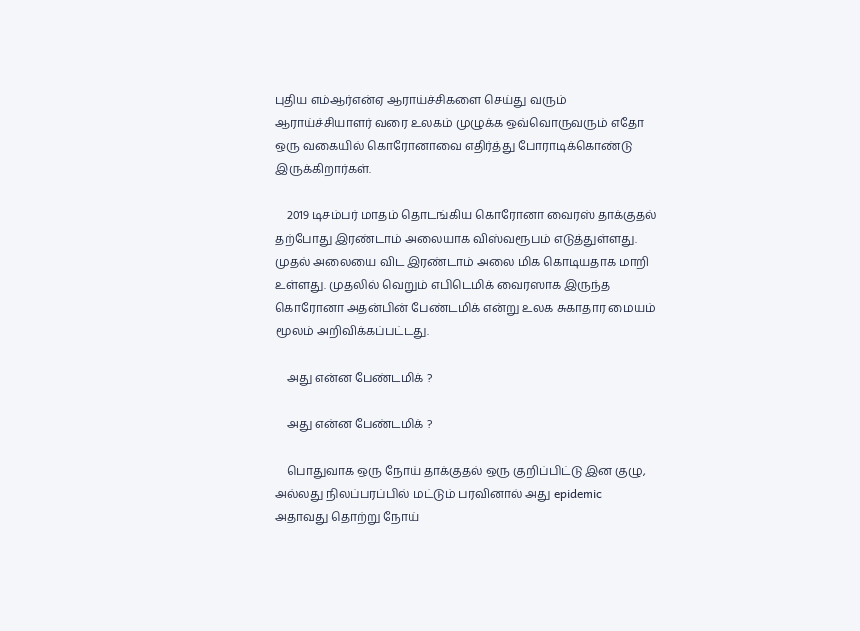புதிய எம்ஆர்என்ஏ ஆராய்ச்சிகளை செய்து வரும் ஆராய்ச்சியாளர் வரை உலகம் முழுக்க ஒவ்வொருவரும் எதோ ஒரு வகையில் கொரோனாவை எதிர்த்து போராடிக்கொண்டு இருக்கிறார்கள்.

    2019 டிசம்பர் மாதம் தொடங்கிய கொரோனா வைரஸ் தாக்குதல் தற்போது இரண்டாம் அலையாக விஸ்வரூபம் எடுத்துள்ளது. முதல் அலையை விட இரண்டாம் அலை மிக கொடியதாக மாறி உள்ளது. முதலில் வெறும் எபிடெமிக் வைரஸாக இருந்த கொரோனா அதன்பின் பேண்டமிக் என்று உலக சுகாதார மையம் மூலம் அறிவிக்கப்பட்டது.

    அது என்ன பேண்டமிக் ?

    அது என்ன பேண்டமிக் ?

    பொதுவாக ஒரு நோய் தாக்குதல் ஒரு குறிப்பிட்டு இன குழு, அல்லது நிலப்பரப்பில் மட்டும் பரவினால் அது epidemic அதாவது தொற்று நோய்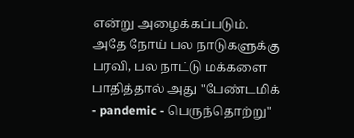என்று அழைக்கப்படும். அதே நோய் பல நாடுகளுக்கு பரவி, பல நாட்டு மக்களை பாதித்தால் அது "பேண்டமிக் - pandemic - பெருந்தொற்று"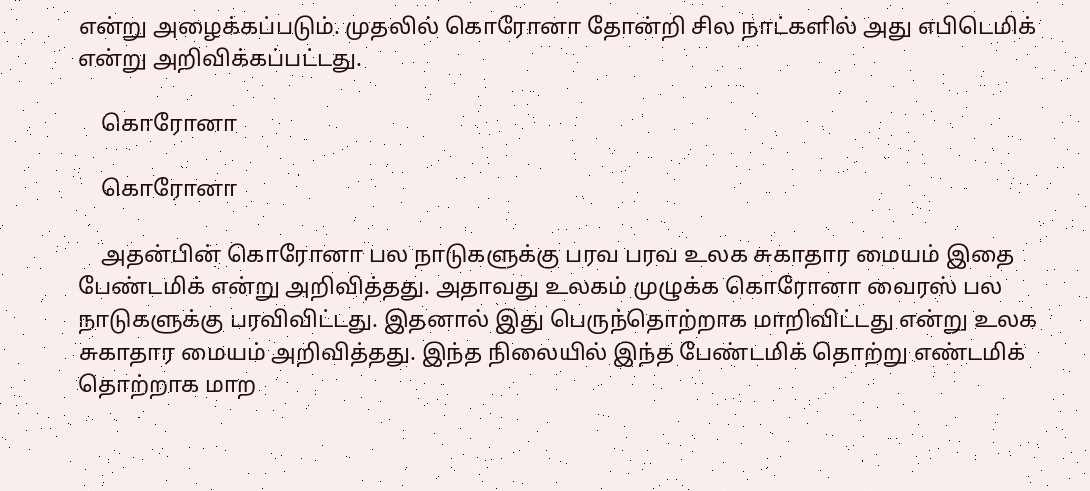என்று அழைக்கப்படும். முதலில் கொரோனா தோன்றி சில நாட்களில் அது எபிடெமிக் என்று அறிவிக்கப்பட்டது.

    கொரோனா

    கொரோனா

    அதன்பின் கொரோனா பல நாடுகளுக்கு பரவ பரவ உலக சுகாதார மையம் இதை பேண்டமிக் என்று அறிவித்தது. அதாவது உலகம் முழுக்க கொரோனா வைரஸ் பல நாடுகளுக்கு பரவிவிட்டது. இதனால் இது பெருந்தொற்றாக மாறிவிட்டது என்று உலக சுகாதார மையம் அறிவித்தது. இந்த நிலையில் இந்த பேண்டமிக் தொற்று எண்டமிக் தொற்றாக மாற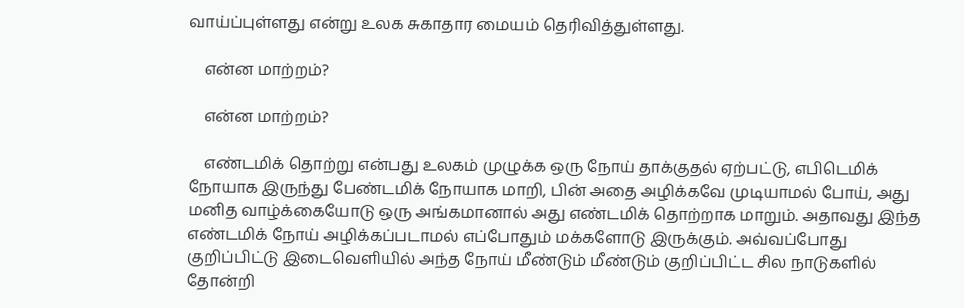வாய்ப்புள்ளது என்று உலக சுகாதார மையம் தெரிவித்துள்ளது.

    என்ன மாற்றம்?

    என்ன மாற்றம்?

    எண்டமிக் தொற்று என்பது உலகம் முழுக்க ஒரு நோய் தாக்குதல் ஏற்பட்டு, எபிடெமிக் நோயாக இருந்து பேண்டமிக் நோயாக மாறி, பின் அதை அழிக்கவே முடியாமல் போய், அது மனித வாழ்க்கையோடு ஒரு அங்கமானால் அது எண்டமிக் தொற்றாக மாறும். அதாவது இந்த எண்டமிக் நோய் அழிக்கப்படாமல் எப்போதும் மக்களோடு இருக்கும். அவ்வப்போது குறிப்பிட்டு இடைவெளியில் அந்த நோய் மீண்டும் மீண்டும் குறிப்பிட்ட சில நாடுகளில் தோன்றி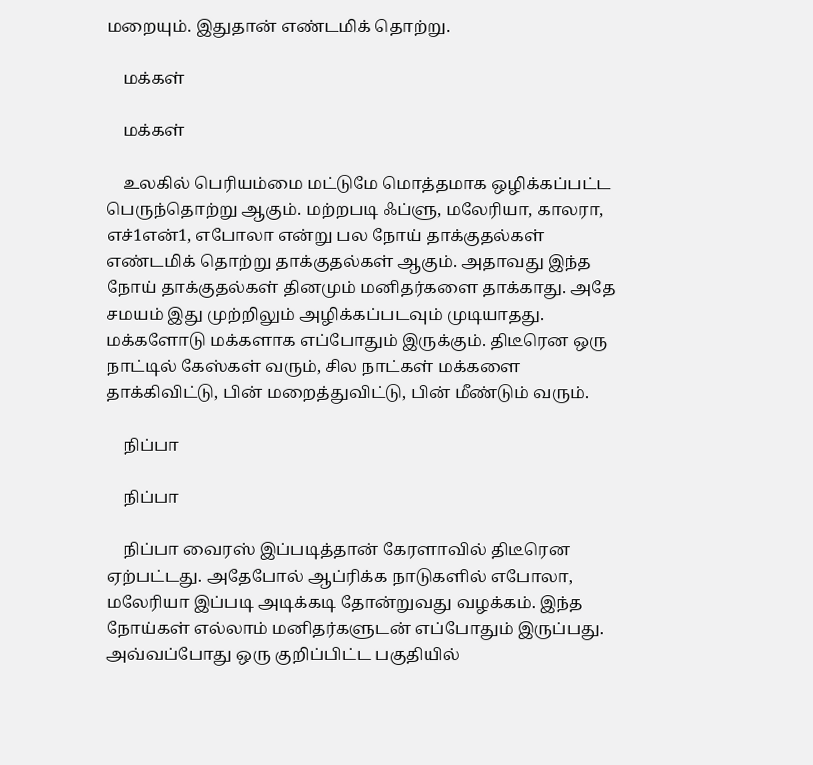மறையும். இதுதான் எண்டமிக் தொற்று.

    மக்கள்

    மக்கள்

    உலகில் பெரியம்மை மட்டுமே மொத்தமாக ஒழிக்கப்பட்ட பெருந்தொற்று ஆகும். மற்றபடி ஃப்ளு, மலேரியா, காலரா, எச்1என்1, எபோலா என்று பல நோய் தாக்குதல்கள் எண்டமிக் தொற்று தாக்குதல்கள் ஆகும். அதாவது இந்த நோய் தாக்குதல்கள் தினமும் மனிதர்களை தாக்காது. அதே சமயம் இது முற்றிலும் அழிக்கப்படவும் முடியாதது. மக்களோடு மக்களாக எப்போதும் இருக்கும். திடீரென ஒரு நாட்டில் கேஸ்கள் வரும், சில நாட்கள் மக்களை தாக்கிவிட்டு, பின் மறைத்துவிட்டு, பின் மீண்டும் வரும்.

    நிப்பா

    நிப்பா

    நிப்பா வைரஸ் இப்படித்தான் கேரளாவில் திடீரென ஏற்பட்டது. அதேபோல் ஆப்ரிக்க நாடுகளில் எபோலா, மலேரியா இப்படி அடிக்கடி தோன்றுவது வழக்கம். இந்த நோய்கள் எல்லாம் மனிதர்களுடன் எப்போதும் இருப்பது. அவ்வப்போது ஒரு குறிப்பிட்ட பகுதியில்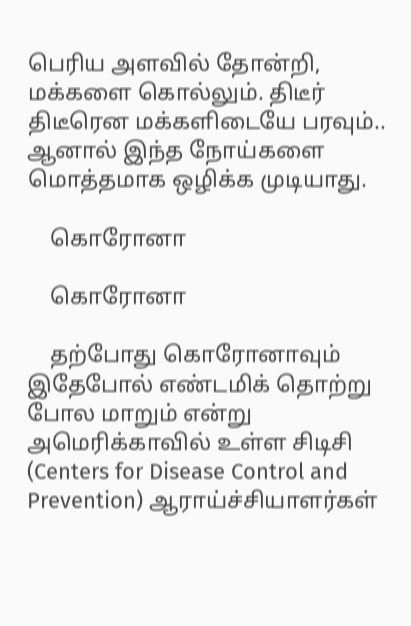பெரிய அளவில் தோன்றி, மக்களை கொல்லும். திடீர் திடீரென மக்களிடையே பரவும்.. ஆனால் இந்த நோய்களை மொத்தமாக ஒழிக்க முடியாது.

    கொரோனா

    கொரோனா

    தற்போது கொரோனாவும் இதேபோல் எண்டமிக் தொற்று போல மாறும் என்று அமெரிக்காவில் உள்ள சிடிசி (Centers for Disease Control and Prevention) ஆராய்ச்சியாளர்கள்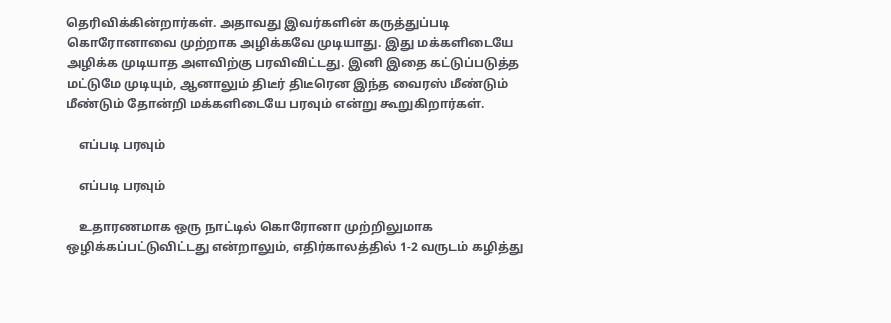தெரிவிக்கின்றார்கள். அதாவது இவர்களின் கருத்துப்படி கொரோனாவை முற்றாக அழிக்கவே முடியாது. இது மக்களிடையே அழிக்க முடியாத அளவிற்கு பரவிவிட்டது. இனி இதை கட்டுப்படுத்த மட்டுமே முடியும், ஆனாலும் திடீர் திடீரென இந்த வைரஸ் மீண்டும் மீண்டும் தோன்றி மக்களிடையே பரவும் என்று கூறுகிறார்கள்.

    எப்படி பரவும்

    எப்படி பரவும்

    உதாரணமாக ஒரு நாட்டில் கொரோனா முற்றிலுமாக ஒழிக்கப்பட்டுவிட்டது என்றாலும், எதிர்காலத்தில் 1-2 வருடம் கழித்து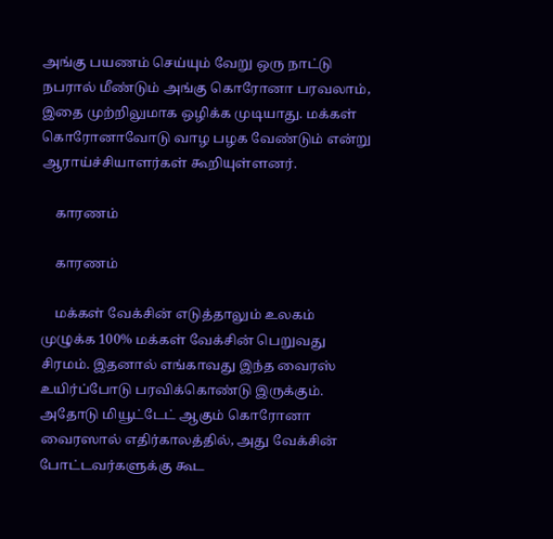அங்கு பயணம் செய்யும் வேறு ஒரு நாட்டு நபரால் மீண்டும் அங்கு கொரோனா பரவலாம், இதை முற்றிலுமாக ஒழிக்க முடியாது. மக்கள் கொரோனாவோடு வாழ பழக வேண்டும் என்று ஆராய்ச்சியாளர்கள் கூறியுள்ளனர்.

    காரணம்

    காரணம்

    மக்கள் வேக்சின் எடுத்தாலும் உலகம் முழுக்க 100% மக்கள் வேக்சின் பெறுவது சிரமம். இதனால் எங்காவது இந்த வைரஸ் உயிர்ப்போடு பரவிக்கொண்டு இருக்கும். அதோடு மியூட்டேட் ஆகும் கொரோனா வைரஸால் எதிர்காலத்தில், அது வேக்சின் போட்டவர்களுக்கு கூட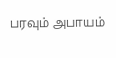பரவும் அபாயம்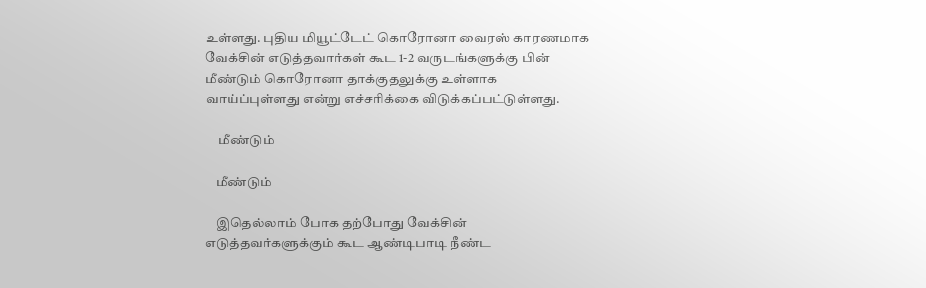உள்ளது. புதிய மியூட்டேட் கொரோனா வைரஸ் காரணமாக வேக்சின் எடுத்தவார்கள் கூட 1-2 வருடங்களுக்கு பின் மீண்டும் கொரோனா தாக்குதலுக்கு உள்ளாக வாய்ப்புள்ளது என்று எச்சரிக்கை விடுக்கப்பட்டுள்ளது.

     மீண்டும்

    மீண்டும்

    இதெல்லாம் போக தற்போது வேக்சின் எடுத்தவர்களுக்கும் கூட ஆண்டிபாடி நீண்ட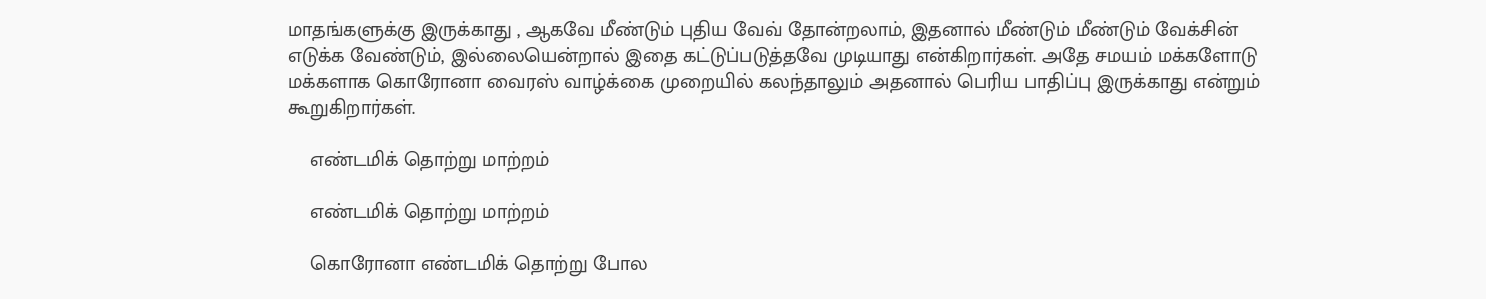மாதங்களுக்கு இருக்காது , ஆகவே மீண்டும் புதிய வேவ் தோன்றலாம், இதனால் மீண்டும் மீண்டும் வேக்சின் எடுக்க வேண்டும், இல்லையென்றால் இதை கட்டுப்படுத்தவே முடியாது என்கிறார்கள். அதே சமயம் மக்களோடு மக்களாக கொரோனா வைரஸ் வாழ்க்கை முறையில் கலந்தாலும் அதனால் பெரிய பாதிப்பு இருக்காது என்றும் கூறுகிறார்கள்.

    எண்டமிக் தொற்று மாற்றம்

    எண்டமிக் தொற்று மாற்றம்

    கொரோனா எண்டமிக் தொற்று போல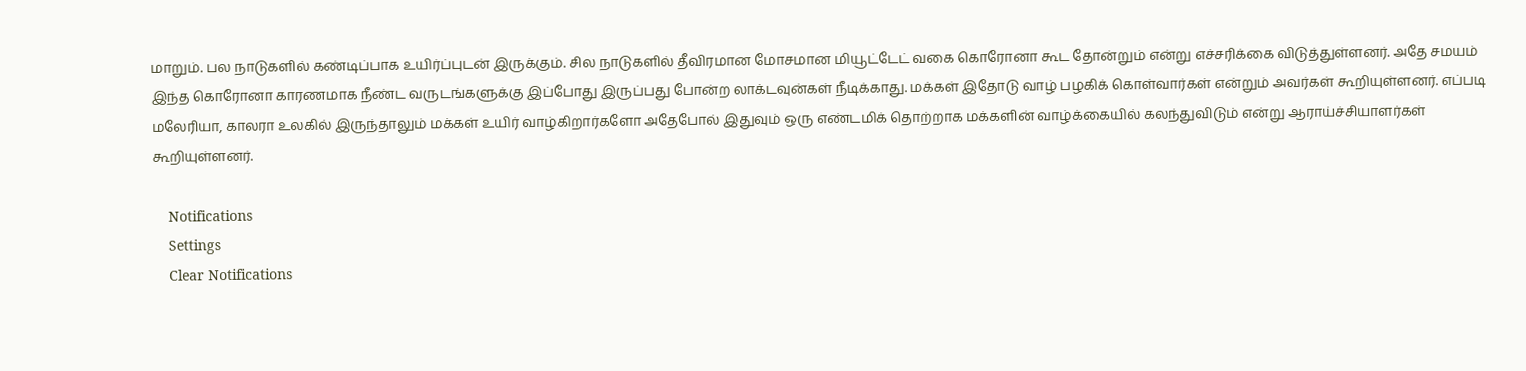மாறும். பல நாடுகளில் கண்டிப்பாக உயிர்ப்புடன் இருக்கும். சில நாடுகளில் தீவிரமான மோசமான மியூட்டேட் வகை கொரோனா கூட தோன்றும் என்று எச்சரிக்கை விடுத்துள்ளனர். அதே சமயம் இந்த கொரோனா காரணமாக நீண்ட வருடங்களுக்கு இப்போது இருப்பது போன்ற லாக்டவுன்கள் நீடிக்காது. மக்கள் இதோடு வாழ் பழகிக் கொள்வார்கள் என்றும் அவர்கள் கூறியுள்ளனர். எப்படி மலேரியா, காலரா உலகில் இருந்தாலும் மக்கள் உயிர் வாழ்கிறார்களோ அதேபோல் இதுவும் ஒரு எண்டமிக் தொற்றாக மக்களின் வாழ்க்கையில் கலந்துவிடும் என்று ஆராய்ச்சியாளர்கள் கூறியுள்ளனர்.

    Notifications
    Settings
    Clear Notifications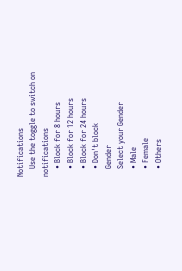Notifications
    Use the toggle to switch on notifications
    • Block for 8 hours
    • Block for 12 hours
    • Block for 24 hours
    • Don't block
    Gender
    Select your Gender
    • Male
    • Female
    • Others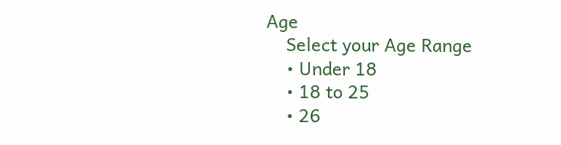Age
    Select your Age Range
    • Under 18
    • 18 to 25
    • 26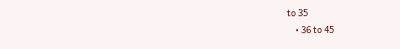to 35
    • 36 to 45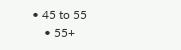• 45 to 55
    • 55+